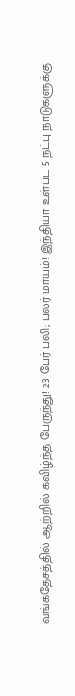வங்கதேசத்தில் ஆற்றில் கவிழ்ந்த பேருந்து! 23 பேர் பலி; பலர் மாயம்! இந்தியா உள்பட 5 நட்பு நாடுகளுக்கு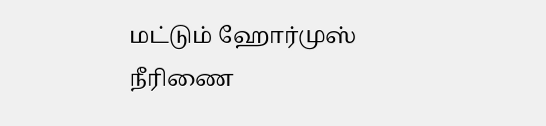மட்டும் ஹோர்முஸ் நீரிணை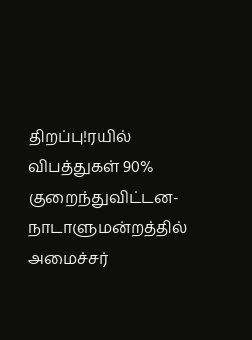திறப்பு!ரயில் விபத்துகள் 90% குறைந்துவிட்டன- நாடாளுமன்றத்தில் அமைச்சர்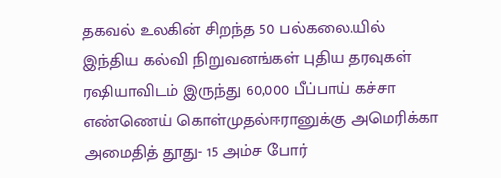தகவல் உலகின் சிறந்த 50 பல்கலை.யில் இந்திய கல்வி நிறுவனங்கள் புதிய தரவுகள் ரஷியாவிடம் இருந்து 60,000 பீப்பாய் கச்சா எண்ணெய் கொள்முதல்ஈரானுக்கு அமெரிக்கா அமைதித் தூது- 15 அம்ச போர்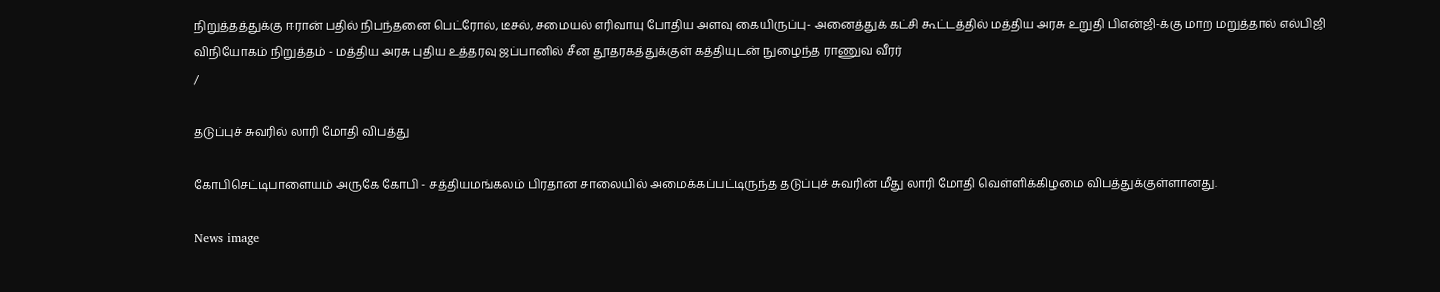நிறுத்தத்துக்கு ஈரான் பதில் நிபந்தனை பெட்ரோல், டீசல், சமையல் எரிவாயு போதிய அளவு கையிருப்பு- அனைத்துக் கட்சி கூட்டத்தில் மத்திய அரசு உறுதி பிஎன்ஜி-க்கு மாற மறுத்தால் எல்பிஜி விநியோகம் நிறுத்தம் - மத்திய அரசு புதிய உத்தரவு ஜப்பானில் சீன தூதரகத்துக்குள் கத்தியுடன் நுழைந்த ராணுவ வீரர்
/

தடுப்புச் சுவரில் லாரி மோதி விபத்து

கோபிசெட்டிபாளையம் அருகே கோபி - சத்தியமங்கலம் பிரதான சாலையில் அமைக்கப்பட்டிருந்த தடுப்புச் சுவரின் மீது லாரி மோதி வெள்ளிக்கிழமை விபத்துக்குள்ளானது.

News image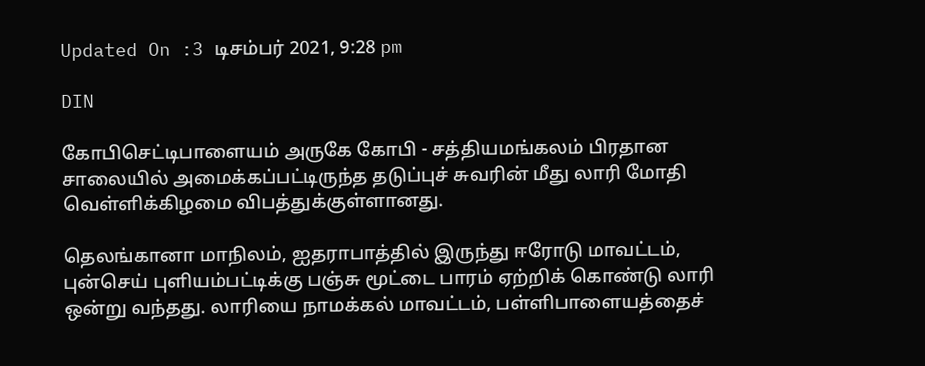Updated On :3 டிசம்பர் 2021, 9:28 pm

DIN

கோபிசெட்டிபாளையம் அருகே கோபி - சத்தியமங்கலம் பிரதான சாலையில் அமைக்கப்பட்டிருந்த தடுப்புச் சுவரின் மீது லாரி மோதி வெள்ளிக்கிழமை விபத்துக்குள்ளானது.

தெலங்கானா மாநிலம், ஐதராபாத்தில் இருந்து ஈரோடு மாவட்டம், புன்செய் புளியம்பட்டிக்கு பஞ்சு மூட்டை பாரம் ஏற்றிக் கொண்டு லாரி ஒன்று வந்தது. லாரியை நாமக்கல் மாவட்டம், பள்ளிபாளையத்தைச்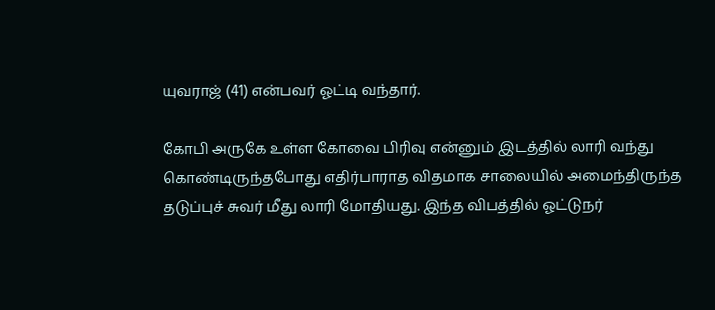யுவராஜ் (41) என்பவர் ஓட்டி வந்தார்.

கோபி அருகே உள்ள கோவை பிரிவு என்னும் இடத்தில் லாரி வந்து கொண்டிருந்தபோது எதிர்பாராத விதமாக சாலையில் அமைந்திருந்த தடுப்புச் சுவர் மீது லாரி மோதியது. இந்த விபத்தில் ஓட்டுநர்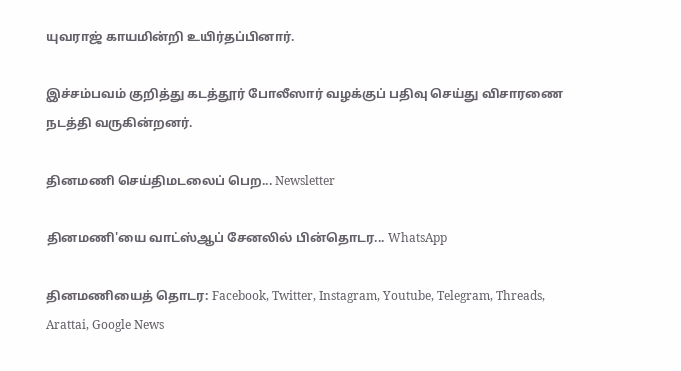யுவராஜ் காயமின்றி உயிர்தப்பினார்.

இச்சம்பவம் குறித்து கடத்தூர் போலீஸார் வழக்குப் பதிவு செய்து விசாரணை நடத்தி வருகின்றனர்.

தினமணி செய்திமடலைப் பெற... Newsletter

தினமணி'யை வாட்ஸ்ஆப் சேனலில் பின்தொடர... WhatsApp

தினமணியைத் தொடர: Facebook, Twitter, Instagram, Youtube, Telegram, Threads, Arattai, Google News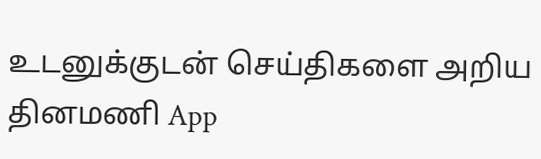உடனுக்குடன் செய்திகளை அறிய தினமணி App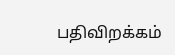பதிவிறக்கம்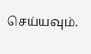செய்யவும்.